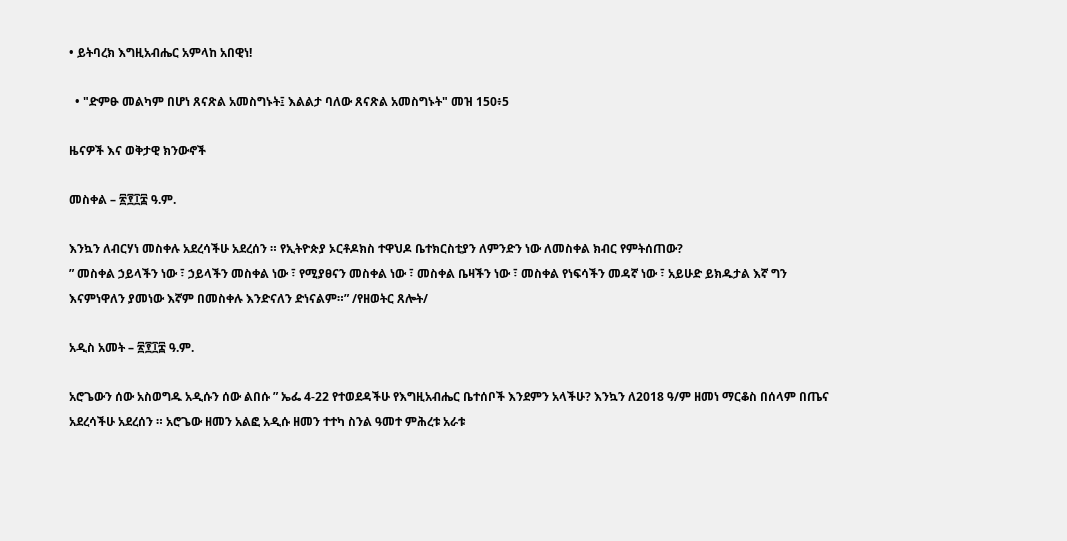• ይትባረክ እግዚአብሔር አምላከ አበዊነ!

  • "ድምፁ መልካም በሆነ ጸናጽል አመስግኑት፤ እልልታ ባለው ጸናጽል አመስግኑት" መዝ 150፥5

ዜናዎች እና ወቅታዊ ክንውኖች

መስቀል – ፳፻፲፰ ዓ.ም.

እንኳን ለብርሃነ መስቀሉ አደረሳችሁ አደረሰን ። የኢትዮጵያ ኦርቶዶክስ ተዋህዶ ቤተክርስቲያን ለምንድን ነው ለመስቀል ክብር የምትሰጠው?
” መስቀል ኃይላችን ነው ፣ ኃይላችን መስቀል ነው ፣ የሚያፀናን መስቀል ነው ፣ መስቀል ቤዛችን ነው ፣ መስቀል የነፍሳችን መዳኛ ነው ፣ አይሁድ ይክዱታል እኛ ግን እናምነዋለን ያመነው እኛም በመስቀሉ እንድናለን ድነናልም።” /የዘወትር ጸሎት/

አዲስ አመት – ፳፻፲፰ ዓ.ም.

አሮጌውን ሰው አስወግዱ አዲሱን ሰው ልበሱ ” ኤፌ 4-22 የተወደዳችሁ የእግዚአብሔር ቤተሰቦች እንደምን አላችሁ? እንኳን ለ2018 ዓ/ም ዘመነ ማርቆስ በሰላም በጤና አደረሳችሁ አደረሰን ። አሮጌው ዘመን አልፎ አዲሱ ዘመን ተተካ ስንል ዓመተ ምሕረቱ አራቱ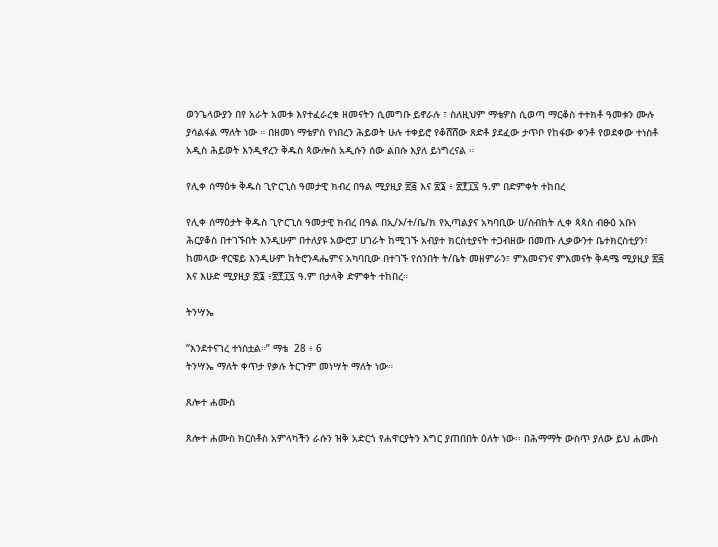ወንጌላውያን በየ አራት አመቱ እየተፈራረቁ ዘመናትን ሲመግቡ ይኖራሉ ፣ ስለዚህም ማቴዎስ ሲወጣ ማርቆስ ተተክቶ ዓመቱን ሙሉ ያሳልፋል ማለት ነው ። በዘመነ ማቴዎስ የነበረን ሕይወት ሁሉ ተቀይሮ የቆሸሸው ጸድቶ ያደፈው ታጥቦ የከፋው ቀንቶ የወደቀው ተነስቶ አዲስ ሕይወት እንዲኖረን ቅዱስ ጳውሎስ አዲሱን ሰው ልበሱ እያለ ይነግረናል ።

የሊቀ ሰማዕቱ ቅዱስ ጊዮርጊስ ዓመታዊ ክብረ በዓል ሚያዚያ ፳፭ እና ፳፮ ፥ ፳፻፲፯ ዓ.ም በድምቀት ተከበረ

የሊቀ ሰማዕታት ቅዱስ ጊዮርጊስ ዓመታዊ ክብረ በዓል በኢ/ኦ/ተ/ቤ/ክ የኢጣልያና አካባቢው ሀ/ስብከት ሊቀ ጳጳስ ብፁዕ አቡነ ሕርያቆስ በተገኙበት እንዲሁም በተለያዩ አውሮፓ ሀገራት ከሚገኙ አብያተ ክርስቲያናት ተጋብዘው በመጡ ሊቃውንተ ቤተክርስቲያን፣ ከመላው ኖርዌይ እንዲሁም ከትሮንዳሔምና አካባቢው በተገኙ የሰንበት ት/ቤት መዘምራን፣ ምእመናንና ምእመናት ቅዳሜ ሚያዚያ ፳፭ እና እሁድ ሚያዚያ ፳፮ ፥፳፻፲፯ ዓ.ም በታላቅ ድምቀት ተከበረ።

ትንሣኤ

“እንደተናገረ ተነስቷል።” ማቴ  28 ፥ 6
ትንሣኤ ማለት ቀጥታ የቃሉ ትርጉም መነሣት ማለት ነው።

ጸሎተ ሐሙስ

ጸሎተ ሐሙስ ክርስቶስ አምላካችን ራሱን ዝቅ አድርጎ የሐዋርያትን እግር ያጠበበት ዕለት ነው፡፡ በሕማማት ውስጥ ያለው ይህ ሐሙስ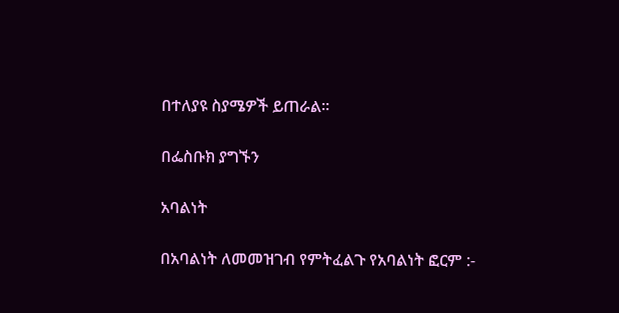በተለያዩ ስያሜዎች ይጠራል፡፡

በፌስቡክ ያግኙን

አባልነት

በአባልነት ለመመዝገብ የምትፈልጉ የአባልነት ፎርም :-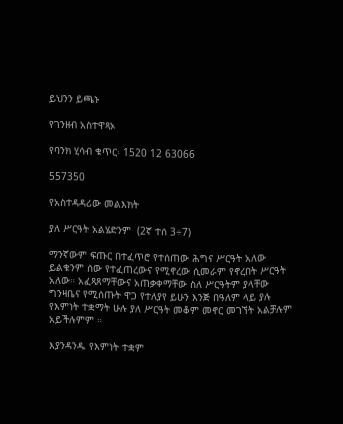ይህንን ይጫኑ

የገንዘብ አስተዋጻኦ

የባንክ ሂሳብ ቁጥር፡ 1520 12 63066

557350

የአስተዳዳሪው መልእክት

ያለ ሥርዓት አልሄድንም  (2ኛ ተሰ 3÷7)

ማንኛውም ፍጡር በተፈጥሮ የተሰጠው ሕግና ሥርዓት አለው ይልቁንም ሰው የተፈጠረውና የሚኖረው ሲመራም የኖረበት ሥርዓት አለው። አፈጻጸማቸውና አጠቃቀማቸው ስለ ሥርዓትም ያላቸው ግንዛቤና የሚሰጡት ዋጋ የተለያየ ይሁን እንጅ በዓለም ላይ ያሉ የእምነት ተቋማት ሁሉ ያለ ሥርዓት መቆም መኖር መገኘት አልቻሉም አይችሉምም ።

እያንዳንዱ የእምነት ተቋም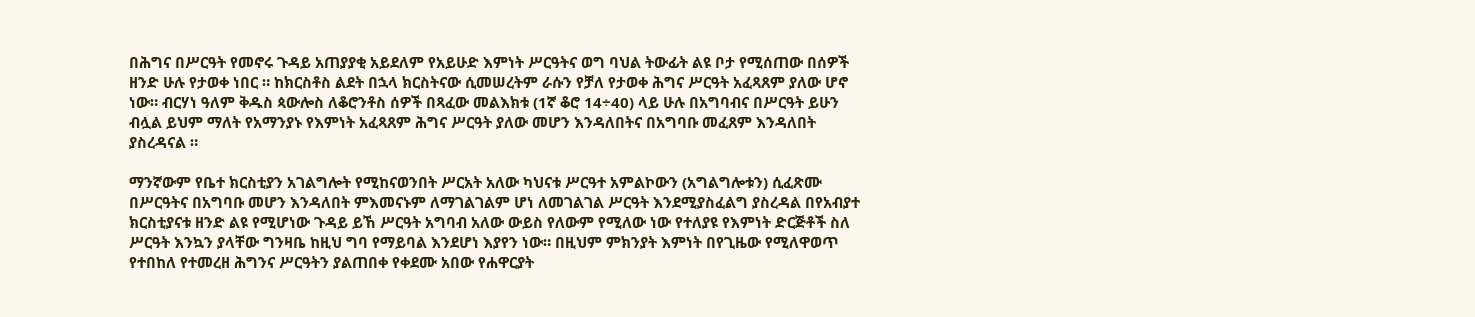በሕግና በሥርዓት የመኖሩ ጉዳይ አጠያያቂ አይደለም የአይሁድ እምነት ሥርዓትና ወግ ባህል ትውፊት ልዩ ቦታ የሚሰጠው በሰዎች ዘንድ ሁሉ የታወቀ ነበር ። ከክርስቶስ ልደት በኋላ ክርስትናው ሲመሠረትም ራሱን የቻለ የታወቀ ሕግና ሥርዓት አፈጻጸም ያለው ሆኖ ነው። ብርሃነ ዓለም ቅዱስ ጳውሎስ ለቆሮንቶስ ሰዎች በጻፈው መልእክቱ (1ኛ ቆሮ 14÷40) ላይ ሁሉ በአግባብና በሥርዓት ይሁን ብሏል ይህም ማለት የአማንያኑ የእምነት አፈጻጸም ሕግና ሥርዓት ያለው መሆን እንዳለበትና በአግባቡ መፈጸም እንዳለበት ያስረዳናል ።

ማንኛውም የቤተ ክርስቲያን አገልግሎት የሚከናወንበት ሥርአት አለው ካህናቱ ሥርዓተ አምልኮውን (አግልግሎቱን) ሲፈጽሙ በሥርዓትና በአግባቡ መሆን እንዳለበት ምእመናኑም ለማገልገልም ሆነ ለመገልገል ሥርዓት እንደሚያስፈልግ ያስረዳል በየአብያተ ክርስቲያናቱ ዘንድ ልዩ የሚሆነው ጉዳይ ይኸ ሥርዓት አግባብ አለው ውይስ የለውም የሚለው ነው የተለያዩ የእምነት ድርጅቶች ስለ ሥርዓት እንኳን ያላቸው ግንዛቤ ከዚህ ግባ የማይባል እንደሆነ እያየን ነው። በዚህም ምክንያት እምነት በየጊዜው የሚለዋወጥ የተበከለ የተመረዘ ሕግንና ሥርዓትን ያልጠበቀ የቀደሙ አበው የሐዋርያት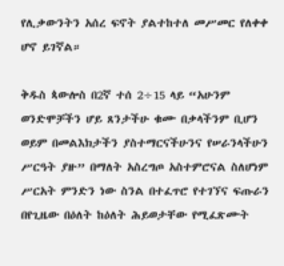የሊቃውንትን አሰረ ፍኖት ያልተከተለ መሥመር የለቀቀ ሆኖ ይገኛል።

ቅዱስ ጳውሎስ በ2ኛ ተሰ 2÷15 ላይ “አሁንም ወንድሞቻችን ሆይ ጸንታችሁ ቁሙ በቃላችንም ቢሆን ወይም በመልእክታችን ያስተማርናችሁንና የሠራንላችሁን ሥርዓት ያዙ” በማለት አስረግጦ አስተምሮናል ስለሆነም ሥርአት ምንድን ነው ስንል በተፈጥሮ የተገኘና ፍጡራን በየጊዜው በዕለት ከዕለት ሕይወታቸው የሚፈጽሙት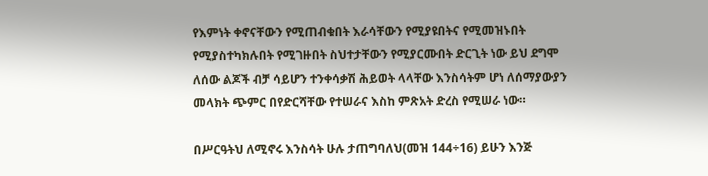የእምነት ቀኖናቸውን የሚጠብቁበት እራሳቸውን የሚያዩበትና የሚመዝኑበት የሚያስተካክሉበት የሚገዙበት ስህተታቸውን የሚያርሙበት ድርጊት ነው ይህ ደግሞ ለሰው ልጆች ብቻ ሳይሆን ተንቀሳቃሽ ሕይወት ላላቸው እንስሳትም ሆነ ለሰማያውያን መላክት ጭምር በየድርሻቸው የተሠራና እስከ ምጽአት ድረስ የሚሠራ ነው።

በሥርዓትህ ለሚኖሩ እንስሳት ሁሉ ታጠግባለህ(መዝ 144÷16) ይሁን እንጅ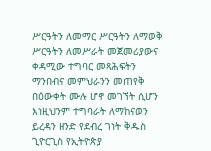ሥርዓትን ለመማር ሥርዓትን ለማወቅ ሥርዓትን ለመሥራት መጀመሪያውና ቀዳሚው ተግባር መጻሕፍትን ማንበብና መምህራንን መጠየቅ በዕውቀት ሙሉ ሆኖ መገኘት ሲሆን እነዚህንም ተግባራት ለማከናወን ይረዳን ዘንድ የደብረ ገነት ቅዱስ ጊዮርጊስ የኢትዮጵያ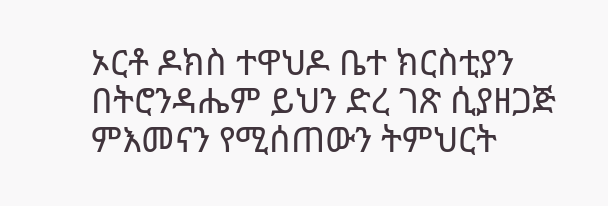ኦርቶ ዶክስ ተዋህዶ ቤተ ክርስቲያን በትሮንዳሔም ይህን ድረ ገጽ ሲያዘጋጅ ምእመናን የሚሰጠውን ትምህርት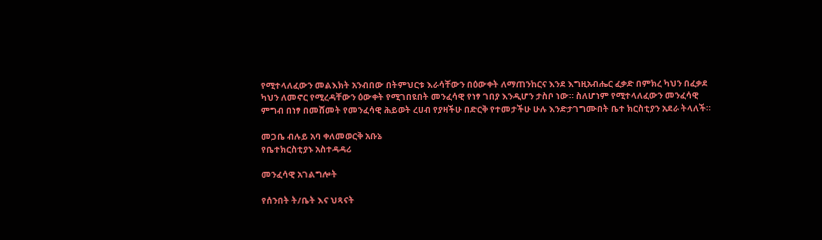የሚተላለፈውን መልእክት አንብበው በትምህርቱ እራሳቸውን በዕውቀት ለማጠንከርና እንደ እግዚአብሔር ፈቃድ በምክረ ካህን በፈቃደ ካህን ለመኖር የሚረዳቸውን ዕውቀት የሚገበዩበት መንፈሳዊ የነፃ ገበያ እንዲሆን ታስቦ ነው። ስለሆነም የሚተላለፈውን መንፈሳዊ ምግብ በነፃ በመሸመት የመንፈሳዊ ሕይወት ረሀብ የያዛችሁ በድርቅ የተመታችሁ ሁሉ እንድታገግሙበት ቤተ ክርስቲያን አደራ ትላለች።

መጋቤ ብሉይ አባ ቀለመወርቅ አቡኔ
የቤተክርስቲያኑ አስተዳዳሪ

መንፈሳዊ አገልግሎት

የሰንበት ት/ቤት እና ህጻናት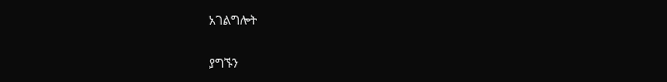አገልግሎት

ያግኙን